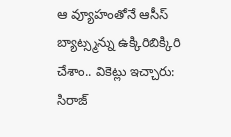ఆ వ్యూహంతోనే ఆసీస్ బ్యాట్స్మన్ను ఉక్కిరిబిక్కిరి చేశాం.. వికెట్లు ఇచ్చారు: సిరాజ్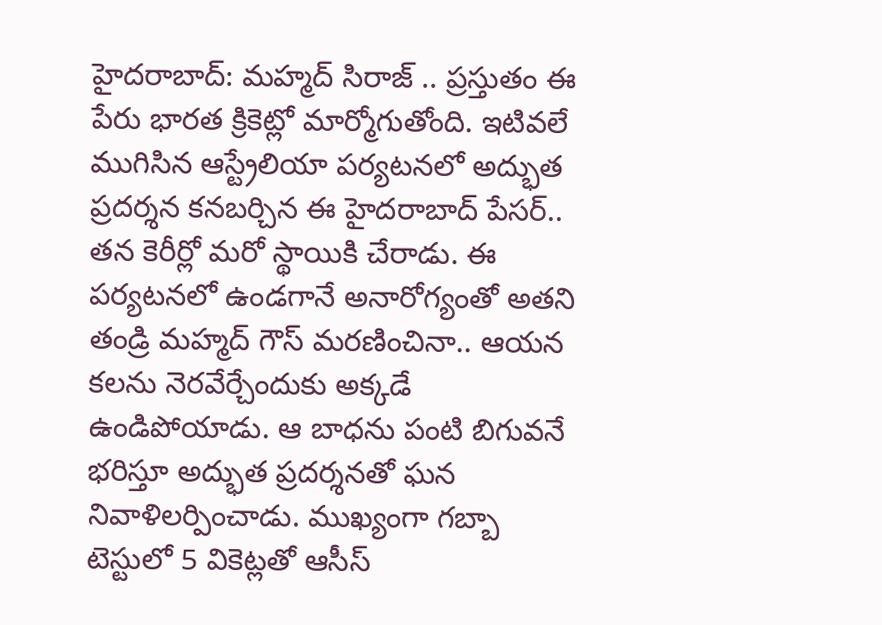హైదరాబాద్: మహ్మద్ సిరాజ్ .. ప్రస్తుతం ఈ పేరు భారత క్రికెట్లో మార్మోగుతోంది. ఇటివలే ముగిసిన ఆస్ట్రేలియా పర్యటనలో అద్భుత ప్రదర్శన కనబర్చిన ఈ హైదరాబాద్ పేసర్.. తన కెరీర్లో మరో స్థాయికి చేరాడు. ఈ పర్యటనలో ఉండగానే అనారోగ్యంతో అతని తండ్రి మహ్మద్ గౌస్ మరణించినా.. ఆయన కలను నెరవేర్చేందుకు అక్కడే ఉండిపోయాడు. ఆ బాధను పంటి బిగువనే భరిస్తూ అద్భుత ప్రదర్శనతో ఘన నివాళిలర్పించాడు. ముఖ్యంగా గబ్బా టెస్టులో 5 వికెట్లతో ఆసీస్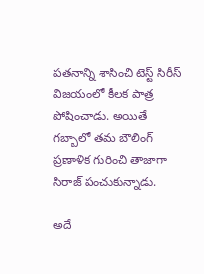పతనాన్ని శాసించి టెస్ట్ సిరీస్ విజయంలో కీలక పాత్ర పోషించాడు. అయితే గబ్బాలో తమ బౌలింగ్ ప్రణాళిక గురించి తాజాగా సిరాజ్ పంచుకున్నాడు.

అదే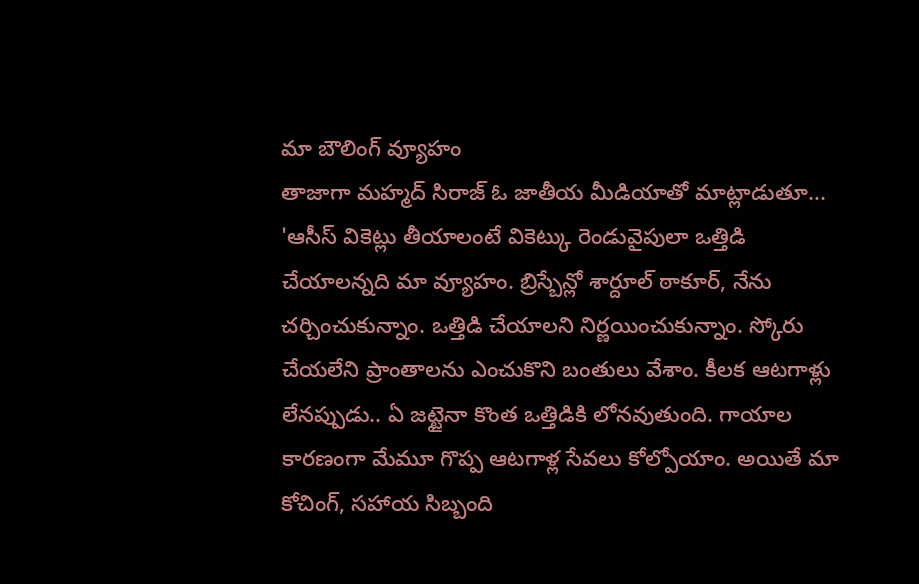మా బౌలింగ్ వ్యూహం
తాజాగా మహ్మద్ సిరాజ్ ఓ జాతీయ మీడియాతో మాట్లాడుతూ... 'ఆసీస్ వికెట్లు తీయాలంటే వికెట్కు రెండువైపులా ఒత్తిడి చేయాలన్నది మా వ్యూహం. బ్రిస్బేన్లో శార్దూల్ ఠాకూర్, నేను చర్చించుకున్నాం. ఒత్తిడి చేయాలని నిర్ణయించుకున్నాం. స్కోరు చేయలేని ప్రాంతాలను ఎంచుకొని బంతులు వేశాం. కీలక ఆటగాళ్లు లేనప్పుడు.. ఏ జట్టైనా కొంత ఒత్తిడికి లోనవుతుంది. గాయాల కారణంగా మేమూ గొప్ప ఆటగాళ్ల సేవలు కోల్పోయాం. అయితే మా కోచింగ్, సహాయ సిబ్బంది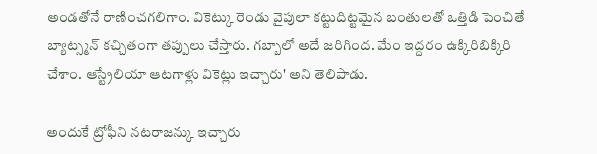అండతోనే రాణించగలిగాం. వికెట్కు రెండు వైపులా కట్టుదిట్టమైన బంతులతో ఒత్తిడి పెంచితే బ్యాట్స్మన్ కచ్చితంగా తప్పులు చేస్తారు. గబ్బాలో అదే జరిగింద. మేం ఇద్దరం ఉక్కిరిబిక్కిరి చేశాం. ఆస్ట్రేలియా ఆటగాళ్లు వికెట్లు ఇచ్చారు' అని తెలిపాడు.

అందుకే ట్రోఫీని నటరాజన్కు ఇచ్చారు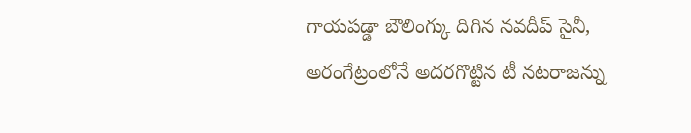గాయపడ్డా బౌలింగ్కు దిగిన నవదీప్ సైనీ, అరంగేట్రంలోనే అదరగొట్టిన టీ నటరాజన్ను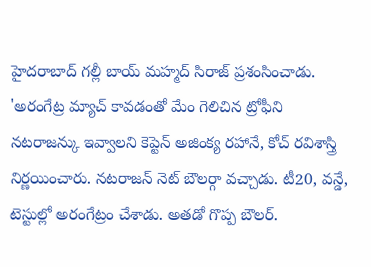హైదరాబాద్ గల్లీ బాయ్ మహ్మద్ సిరాజ్ ప్రశంసించాడు. 'అరంగేట్ర మ్యాచ్ కావడంతో మేం గెలిచిన ట్రోఫీని నటరాజన్కు ఇవ్వాలని కెప్టెన్ అజింక్య రహానే, కోచ్ రవిశాస్త్రి నిర్ణయించారు. నటరాజన్ నెట్ బౌలర్గా వచ్చాడు. టీ20, వన్డే, టెస్టుల్లో అరంగేట్రం చేశాడు. అతడో గొప్ప బౌలర్.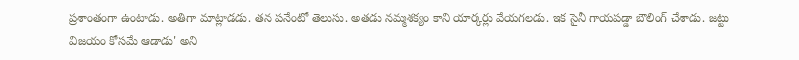ప్రశాంతంగా ఉంటాడు. అతిగా మాట్లాడడు. తన పనేంటో తెలుసు. అతడు నమ్మశక్యం కాని యార్కర్లు వేయగలడు. ఇక సైనీ గాయపడ్డా బౌలింగ్ చేశాడు. జట్టు విజయం కోసమే ఆడాడు' అని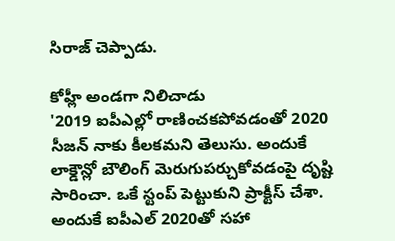సిరాజ్ చెప్పాడు.

కోహ్లీ అండగా నిలిచాడు
'2019 ఐపీఎల్లో రాణించకపోవడంతో 2020 సీజన్ నాకు కీలకమని తెలుసు. అందుకే లాక్డౌన్లో బౌలింగ్ మెరుగుపర్చుకోవడంపై దృష్టి సారించా. ఒకే స్టంప్ పెట్టుకుని ప్రాక్టీస్ చేశా. అందుకే ఐపీఎల్ 2020తో సహా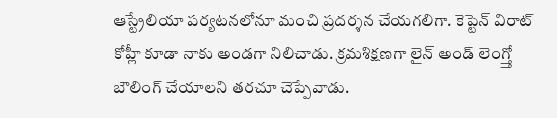ఆస్ట్రేలియా పర్యటనలోనూ మంచి ప్రదర్శన చేయగలిగా. కెప్టెన్ విరాట్ కోహ్లీ కూడా నాకు అండగా నిలిచాడు. క్రమశిక్షణగా లైన్ అండ్ లెంగ్త్తో బౌలింగ్ చేయాలని తరచూ చెప్పేవాడు.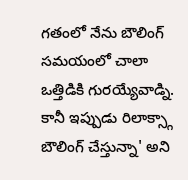గతంలో నేను బౌలింగ్ సమయంలో చాలా ఒత్తిడికి గురయ్యేవాడ్ని. కానీ ఇప్పుడు రిలాక్స్గా బౌలింగ్ చేస్తున్నా' అని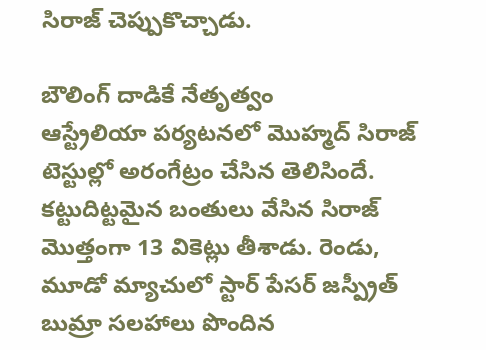సిరాజ్ చెప్పుకొచ్చాడు.

బౌలింగ్ దాడికే నేతృత్వం
ఆస్ట్రేలియా పర్యటనలో మొహ్మద్ సిరాజ్ టెస్టుల్లో అరంగేట్రం చేసిన తెలిసిందే. కట్టుదిట్టమైన బంతులు వేసిన సిరాజ్ మొత్తంగా 13 వికెట్లు తీశాడు. రెండు, మూడో మ్యాచులో స్టార్ పేసర్ జస్ప్రీత్ బుమ్రా సలహాలు పొందిన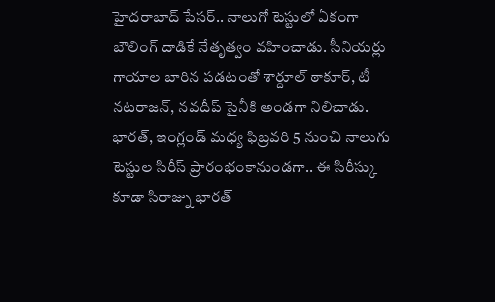హైదరాబాద్ పేసర్.. నాలుగో టెస్టులో ఏకంగా బౌలింగ్ దాడికే నేతృత్వం వహించాడు. సీనియర్లు గాయాల బారిన పడటంతో శార్దూల్ ఠాకూర్, టీ నటరాజన్, నవదీప్ సైనీకి అండగా నిలిచాడు. భారత్, ఇంగ్లండ్ మధ్య ఫిబ్రవరి 5 నుంచి నాలుగు టెస్టుల సిరీస్ ప్రారంభంకానుండగా.. ఈ సిరీస్కు కూడా సిరాజ్ను భారత్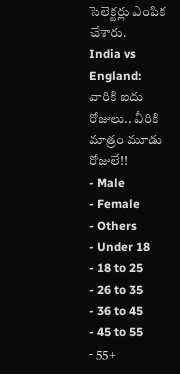సెలెక్టర్లు ఎంపిక చేశారు.
India vs England: వారికి ఐదు రోజులు.. వీరికి మాత్రం మూడు రోజులే!!
- Male
- Female
- Others
- Under 18
- 18 to 25
- 26 to 35
- 36 to 45
- 45 to 55
- 55+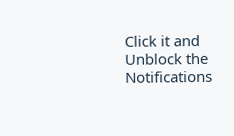Click it and Unblock the Notifications